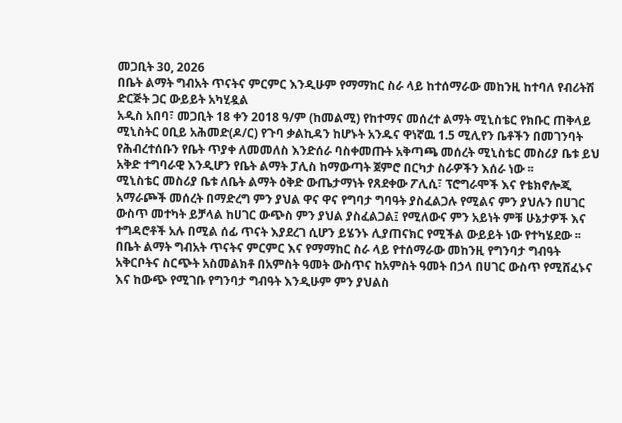መጋቢት 30, 2026
በቤት ልማት ግብአት ጥናትና ምርምር እንዲሁም የማማከር ስራ ላይ ከተሰማራው መከንዚ ከተባለ የብሪትሽ ድርጅት ጋር ውይይት አካሂዷል
አዲስ አበባ፣ መጋቢት 18 ቀን 2018 ዓ/ም (ከመልሚ) የከተማና መሰረተ ልማት ሚኒስቴር የክቡር ጠቅላይ ሚኒስትር ዐቢይ አሕመድ(ዶ/ር) የጉባ ቃልኪዳን ከሆኑት አንዱና ዋነኛዉ 1.5 ሚሊየን ቤቶችን በመገንባት የሕብረተሰቡን የቤት ጥያቀ ለመመለስ እንድሰራ ባስቀመጡት አቅጣጫ መሰረት ሚኒስቴር መስሪያ ቤቱ ይህ አቅድ ተግባራዊ እንዲሆን የቤት ልማት ፓሊስ ከማውጣት ጀምሮ በርካታ ስራዎችን እሰራ ነው ፡፡
ሚኒስቴር መስሪያ ቤቱ ለቤት ልማት ዕቅድ ውጤታማነት የጸደቀው ፖሊሲ፣ ፕሮግራሞች እና የቴክኖሎጂ አማራጮች መሰረት በማድረግ ምን ያህል ዋና ዋና የግባታ ግባዓት ያስፈልጋሉ የሚልና ምን ያህሉን በሀገር ውስጥ መተካት ይቻላል ከሀገር ውጭስ ምን ያህል ያስፈልጋል፤ የሚለውና ምን አይነት ምቹ ሁኔታዎች እና ተግዳሮቶች አሉ በሚል ሰፊ ጥናት እያደረገ ሲሆን ይሄንኑ ሊያጠናክር የሚችል ውይይት ነው የተካሄደው ፡፡
በቤት ልማት ግብአት ጥናትና ምርምር እና የማማከር ስራ ላይ የተሰማራው መከንዚ የግንባታ ግብዓት አቅርቦትና ስርጭት አስመልክቶ በአምስት ዓመት ውስጥና ከአምስት ዓመት በኃላ በሀገር ውስጥ የሚሸፈኑና እና ከውጭ የሚገቡ የግንባታ ግብዓት እንዲሁም ምን ያህልስ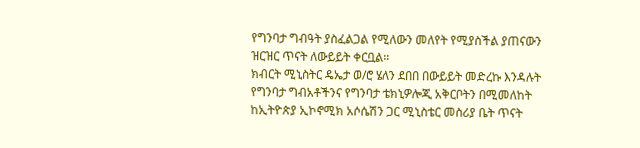የግንባታ ግብዓት ያስፈልጋል የሚለውን መለየት የሚያስችል ያጠናውን ዝርዝር ጥናት ለውይይት ቀርቧል፡፡
ክብርት ሚኒስትር ዴኤታ ወ/ሮ ሄለን ደበበ በውይይት መድረኩ እንዳሉት የግንባታ ግብአቶችንና የግንባታ ቴክኒዎሎጂ አቅርቦትን በሚመለከት ከኢትዮጵያ ኢኮኖሚክ አሶሴሽን ጋር ሚኒስቴር መስሪያ ቤት ጥናት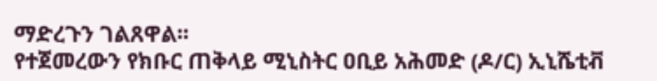ማድረጉን ገልጸዋል፡፡
የተጀመረውን የክቡር ጠቅላይ ሚኒስትር ዐቢይ አሕመድ (ዶ/ር) ኢኒሼቲቭ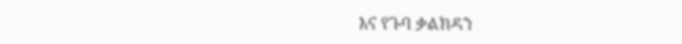እና የጉባ ቃልክዳን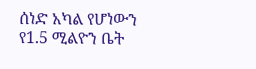ሰነድ አካል የሆነውን የ1.5 ሚልዮን ቤት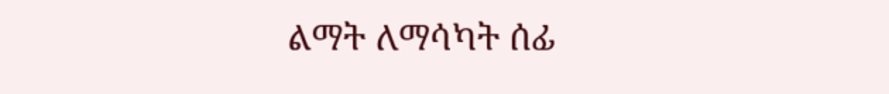ልማት ለማሳካት ሰፊ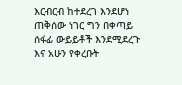እርብርብ ከተደረገ እንደሆነ ጠቅሰው ነገር ግን በቀጣይ ሰፋፊ ውይይቶች እንደሚደረጉ እና አሁን የቀረቡት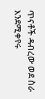ጥናቶች ዳብረው ወደ ስራ እንደሚቀየሩ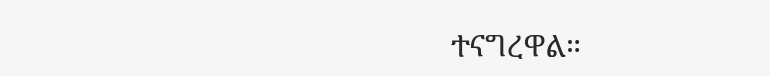ተናግረዋል።